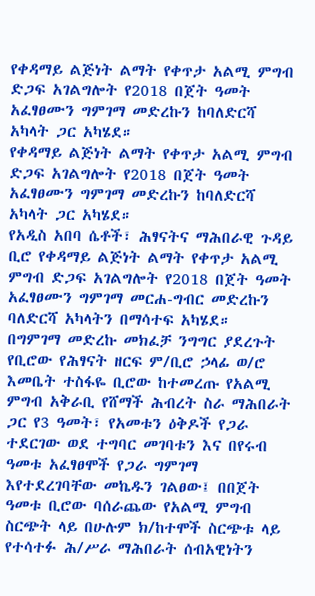የቀዳማይ ልጅነት ልማት የቀጥታ አልሚ ምግብ ድጋፍ አገልግሎት የ2018 በጀት ዓመት አፈፃፀሙን ግምገማ መድረኩን ከባለድርሻ አካላት ጋር አካሄደ።
የቀዳማይ ልጅነት ልማት የቀጥታ አልሚ ምግብ ድጋፍ አገልግሎት የ2018 በጀት ዓመት አፈፃፀሙን ግምገማ መድረኩን ከባለድርሻ አካላት ጋር አካሄደ።
የአዲስ አበባ ሴቶች፣ ሕፃናትና ማሕበራዊ ጉዳይ ቢሮ የቀዳማይ ልጅነት ልማት የቀጥታ አልሚ ምግብ ድጋፍ አገልግሎት የ2018 በጀት ዓመት አፈፃፀሙን ግምገማ መርሐ-ግብር መድረኩን ባለድርሻ አካላትን በማሳተፍ አካሄደ።
በግምገማ መድረኩ መክፈቻ ንግግር ያደረጉት የቢሮው የሕፃናት ዘርፍ ም/ቢሮ ኃላፊ ወ/ሮ እመቤት ተስፋዬ ቢሮው ከተመረጡ የአልሚ ምግብ አቅራቢ የሸማች ሕብረት ስራ ማሕበራት ጋር የ3 ዓመት፣ የአመቱን ዕቅዶች የጋራ ተደርገው ወደ ተግባር መገባቱን እና በየሩብ ዓመቱ አፈፃፀሞች የጋራ ግምገማ እየተደረገባቸው መኬዱን ገልፀው፤ በበጀት ዓመቱ ቢሮው ባሰራጨው የአልሚ ምግብ ስርጭት ላይ በሁሉም ክ/ከተሞች ስርጭቱ ላይ የተሳተፉ ሕ/ሥራ ማሕበራት ሰብአዊነትን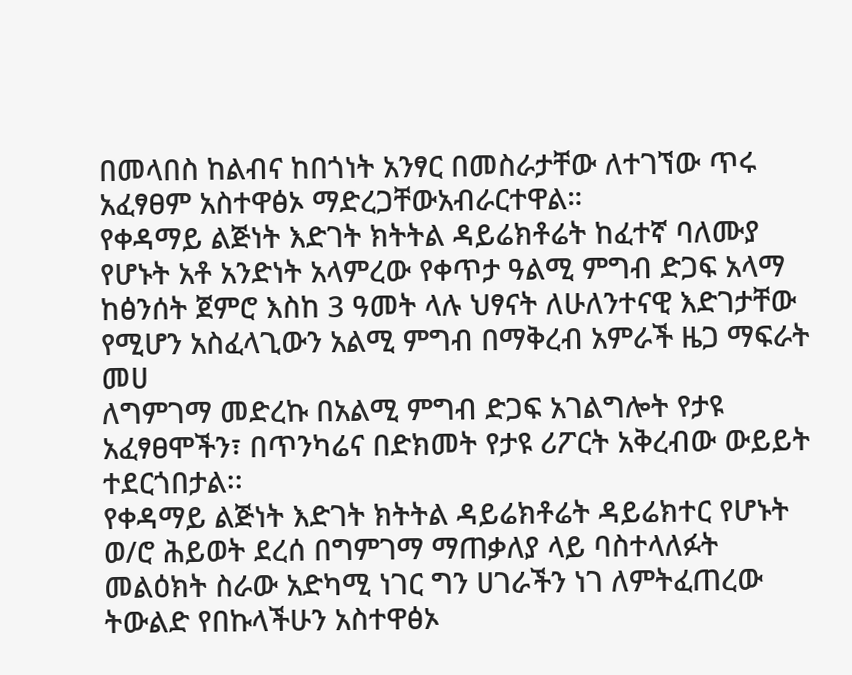በመላበስ ከልብና ከበጎነት አንፃር በመስራታቸው ለተገኘው ጥሩ አፈፃፀም አስተዋፅኦ ማድረጋቸውአብራርተዋል።
የቀዳማይ ልጅነት እድገት ክትትል ዳይሬክቶሬት ከፈተኛ ባለሙያ የሆኑት አቶ አንድነት አላምረው የቀጥታ ዓልሚ ምግብ ድጋፍ አላማ ከፅንሰት ጀምሮ እስከ 3 ዓመት ላሉ ህፃናት ለሁለንተናዊ እድገታቸው የሚሆን አስፈላጊውን አልሚ ምግብ በማቅረብ አምራች ዜጋ ማፍራት መሀ
ለግምገማ መድረኩ በአልሚ ምግብ ድጋፍ አገልግሎት የታዩ አፈፃፀሞችን፣ በጥንካሬና በድክመት የታዩ ሪፖርት አቅረብው ውይይት ተደርጎበታል፡፡
የቀዳማይ ልጅነት እድገት ክትትል ዳይሬክቶሬት ዳይሬክተር የሆኑት ወ/ሮ ሕይወት ደረሰ በግምገማ ማጠቃለያ ላይ ባስተላለፉት መልዕክት ስራው አድካሚ ነገር ግን ሀገራችን ነገ ለምትፈጠረው ትውልድ የበኩላችሁን አስተዋፅኦ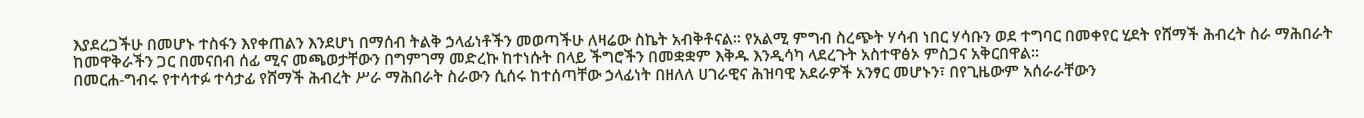እያደረጋችሁ በመሆኑ ተስፋን እየቀጠልን እንደሆነ በማሰብ ትልቅ ኃላፊነቶችን መወጣችሁ ለዛሬው ስኬት አብቅቶናል፡፡ የአልሚ ምግብ ስረጭት ሃሳብ ነበር ሃሳቡን ወደ ተግባር በመቀየር ሂደት የሸማች ሕብረት ስራ ማሕበራት ከመዋቅራችን ጋር በመናበብ ሰፊ ሚና መጫወታቸውን በግምገማ መድረኩ ከተነሱት በላይ ችግሮችን በመቋቋም እቅዱ እንዲሳካ ላደረጉት አስተዋፅኦ ምስጋና አቅርበዋል፡፡
በመርሐ-ግብሩ የተሳተፉ ተሳታፊ የሸማች ሕብረት ሥራ ማሕበራት ስራውን ሲሰሩ ከተሰጣቸው ኃላፊነት በዘለለ ሀገራዊና ሕዝባዊ አደራዎች አንፃር መሆኑን፣ በየጊዜውም አሰራራቸውን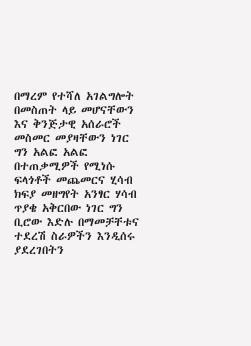በማረም የተሻለ አገልግሎት በመስጠት ላይ መሆናቸውን እና ቅንጅታዊ አሰራሮች መስመር መያዛቸውን ነገር ግን አልፎ አልፎ በተጠቃሚዎች የሚነሱ ፍላጎቶች መጨመርና ሂሳብ ክፍያ መዘግየት አንፃር ሃሳብ ጥያቄ አቅርበው ነገር ግን ቢሮው እድሉ በማመቻቸቱና ተደረሽ ስራዎችን እንዲሰሩ ያደረገበትን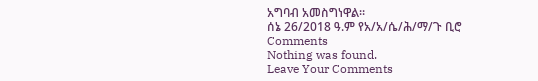አግባብ አመስግነዋል።
ሰኔ 26/2018 ዓ.ም የአ/አ/ሴ/ሕ/ማ/ጉ ቢሮ
Comments
Nothing was found.
Leave Your Comments